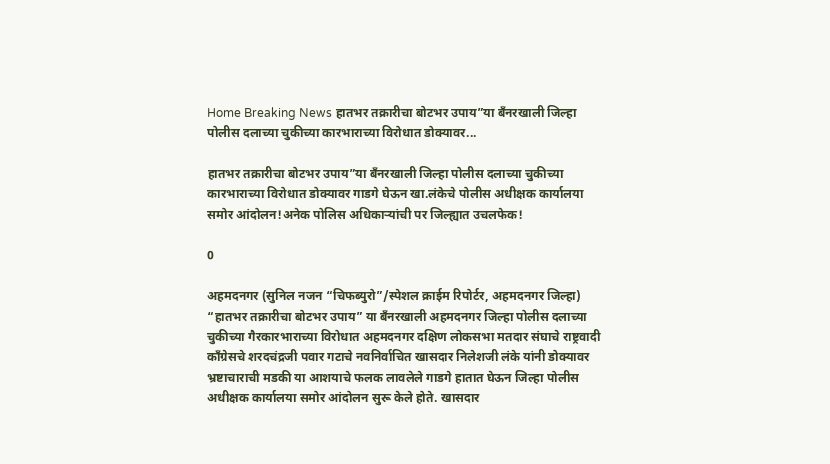Home Breaking News हातभर तक्रारीचा बोटभर उपाय”या बँनरखाली जिल्हा पोलीस दलाच्या चुकीच्या कारभाराच्या विरोधात डोक्यावर...

हातभर तक्रारीचा बोटभर उपाय”या बँनरखाली जिल्हा पोलीस दलाच्या चुकीच्या कारभाराच्या विरोधात डोक्यावर गाडगे घेऊन खा.लंकेचे पोलीस अधीक्षक कार्यालया समोर आंदोलन!अनेक पोलिस अधिकाऱ्यांची पर जिल्ह्यात उचलफेक!

0

अहमदनगर (सुनिल नजन “चिफब्युरो”/स्पेशल क्राईम रिपोर्टर, अहमदनगर जिल्हा) “हातभर तक्रारीचा बोटभर उपाय” या बँनरखाली अहमदनगर जिल्हा पोलीस दलाच्या चुकीच्या गैरकारभाराच्या विरोधात अहमदनगर दक्षिण लोकसभा मतदार संघाचे राष्ट्रवादी काँग्रेसचे शरदचंद्रजी पवार गटाचे नवनिर्वाचित खासदार निलेशजी लंके यांनी डोक्यावर भ्रष्टाचाराची मडकी या आशयाचे फलक लावलेले गाडगे हातात घेऊन जिल्हा पोलीस अधीक्षक कार्यालया समोर आंदोलन सुरू केले होते. खासदार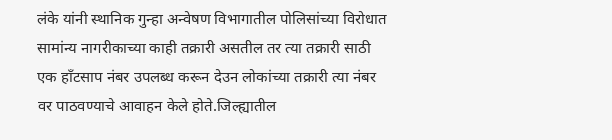लंके यांनी स्थानिक गुन्हा अन्वेषण विभागातील पोलिसांच्या विरोधात सामांन्य नागरीकाच्या काही तक्रारी असतील तर त्या तक्रारी साठी एक हाँटसाप नंबर उपलब्ध करून देउन लोकांच्या तक्रारी त्या नंबर वर पाठवण्याचे आवाहन केले होते.जिल्ह्यातील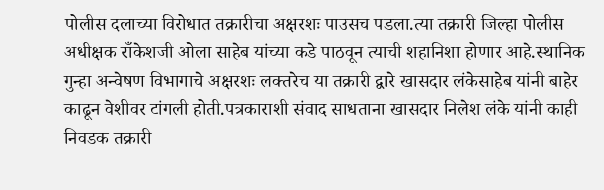पोलीस दलाच्या विरोधात तक्रारीचा अक्षरशः पाउसच पडला.त्या तक्रारी जिल्हा पोलीस अधीक्षक राँकेशजी ओला साहेब यांच्या कडे पाठवून त्याची शहानिशा होणार आहे.स्थानिक गुन्हा अन्वेषण विभागाचे अक्षरशः लक्तरेच या तक्रारी द्वारे खासदार लंकेसाहेब यांनी बाहेर काढून वेशीवर टांगली होती.पत्रकाराशी संवाद साधताना खासदार निलेश लंके यांनी काही निवडक तक्रारी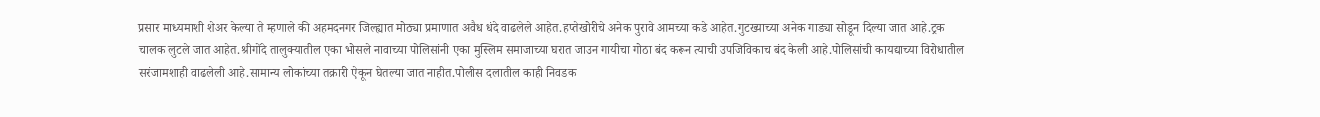प्रसार माध्यमाशी शेअर केल्या ते म्हणाले की अहमदनगर जिल्ह्यात मोठ्या प्रमाणात अवैध धंदे वाढलेले आहेत.हप्तेखोरीचे अनेक पुरावे आमच्या कडे आहेत.गुटख्याच्या अनेक गाड्या सोडून दिल्या जात आहे.ट्रक चालक लुटले जात आहेत.श्रीगोंदे तालुक्यातील एका भोसले नावाच्या पोलिसांनी एका मुस्लिम समाजाच्या घरात जाउन गायीचा गोठा बंद करून त्याची उपजिविकाच बंद केली आहे.पोलिसांची कायद्याच्या विरोधातील सरंजामशाही वाढलेली आहे.सामान्य लोकांच्या तक्रारी ऐकून घेतल्या जात नाहीत.पोलीस दलातील काही निवडक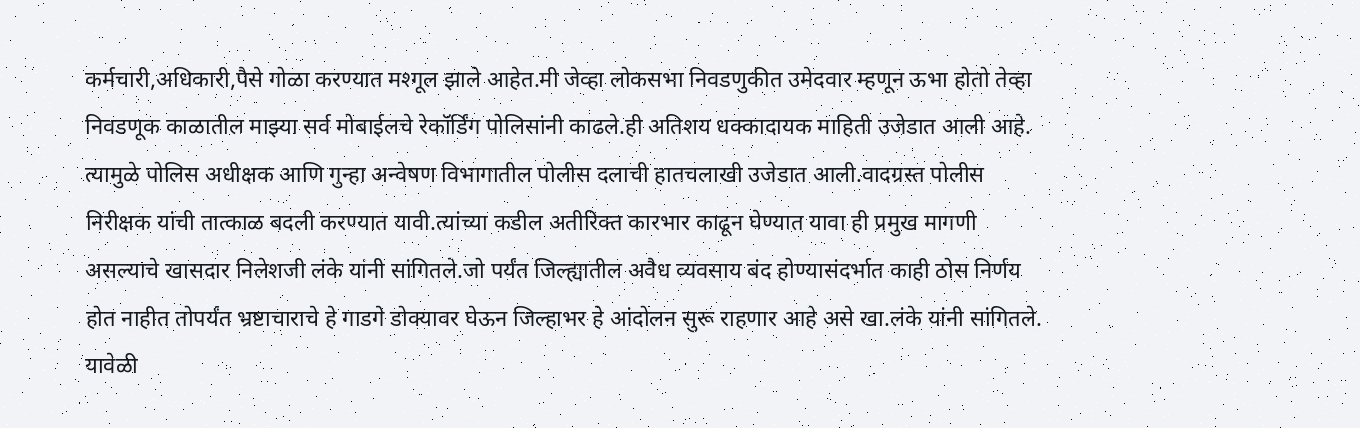कर्मचारी,अधिकारी,पैसे गोळा करण्यात मश्गूल झाले आहेत.मी जेव्हा लोकसभा निवडणुकीत उमेदवार म्हणून ऊभा होतो तेव्हा निवडणूक काळातील माझ्या सर्व मोबाईलचे रेकॉर्डिंग पोलिसांनी काढले.ही अतिशय धक्कादायक माहिती उजेडात आली आहे. त्यामुळे पोलिस अधीक्षक आणि गुन्हा अन्वेषण विभागातील पोलीस दलाची हातचलाखी उजेडात आली.वादग्रस्त पोलीस निरीक्षक यांची तात्काळ बदली करण्यात यावी.त्यांच्या कडील अतीरिक्त कारभार काढून घेण्यात यावा ही प्रमुख मागणी असल्याचे खासदार निलेशजी लंके यांनी सांगितले.जो पर्यंत जिल्ह्यातील अवैध व्यवसाय बंद होण्यासंदर्भात काही ठोस निर्णय होत नाहीत तोपर्यंत भ्रष्टाचाराचे हे गाडगे डोक्यावर घेऊन जिल्हाभर हे आंदोलन सुरू राहणार आहे असे खा.लंके यांनी सांगितले. यावेळी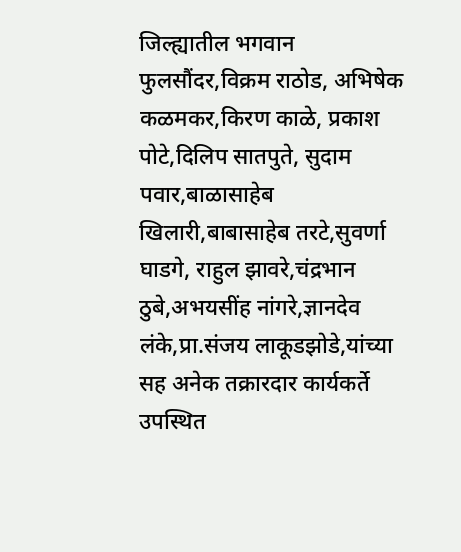जिल्ह्यातील भगवान फुलसौंदर,विक्रम राठोड, अभिषेक कळमकर,किरण काळे, प्रकाश पोटे,दिलिप सातपुते, सुदाम पवार,बाळासाहेब खिलारी,बाबासाहेब तरटे,सुवर्णा घाडगे, राहुल झावरे,चंद्रभान ठुबे,अभयसींह नांगरे,ज्ञानदेव लंके,प्रा.संजय लाकूडझोडे,यांच्या सह अनेक तक्रारदार कार्यकर्ते उपस्थित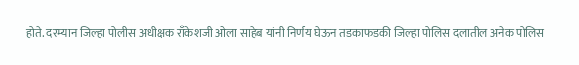होते. दरम्यान जिल्हा पोलीस अधीक्षक राँकेशजी ओला साहेब यांनी निर्णय घेऊन तडकाफडकी जिल्हा पोलिस दलातील अनेक पोलिस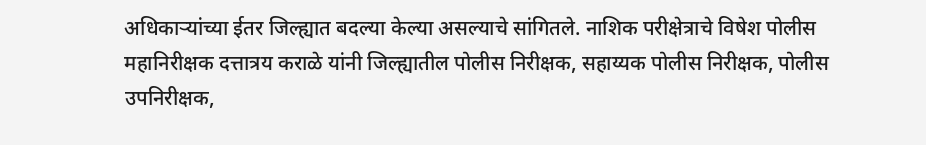अधिकाऱ्यांच्या ईतर जिल्ह्यात बदल्या केल्या असल्याचे सांगितले. नाशिक परीक्षेत्राचे विषेश पोलीस महानिरीक्षक दत्तात्रय कराळे यांनी जिल्ह्यातील पोलीस निरीक्षक, सहाय्यक पोलीस निरीक्षक, पोलीस उपनिरीक्षक,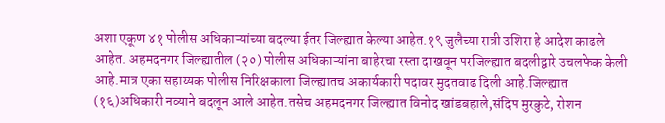अशा एकूण ४१ पोलीस अधिकाऱ्यांच्या बदल्या ईतर जिल्ह्यात केल्या आहेत.१९ जुलैच्या रात्री उशिरा हे आदेश काढले आहेत. अहमदनगर जिल्ह्यातील (२०) पोलीस अधिकाऱ्यांना बाहेरचा रस्ता दाखवून परजिल्ह्यात बदलीद्वारे उचलफेक केली आहे.मात्र एका सहाय्यक पोलीस निरिक्षकाला जिल्ह्यातच अकार्यकारी पदावर मुदतवाढ दिली आहे.जिल्ह्यात (१६)अधिकारी नव्याने बदलून आले आहेत.तसेच अहमदनगर जिल्ह्यात विनोद खांडबहाले,संदिप मुरकुटे, रोशन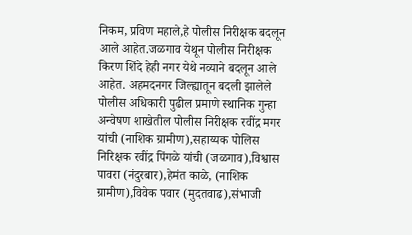निकम, प्रविण महाले,हे पोलीस निरीक्षक बदलून आले आहेत.जळगाव येथून पोलीस निरीक्षक किरण शिंदे हेही नगर येथे नव्याने बदलून आले आहेत. अहमदनगर जिल्ह्यातून बदली झालेले पोलीस अधिकारी पुढील प्रमाणे स्थानिक गुन्हा अन्वेषण शाखेतील पोलीस निरीक्षक रवींद्र मगर यांची (नाशिक ग्रामीण),सहाय्यक पोलिस निरिक्षक रवींद्र पिंगळे यांची (जळगाव),विश्वास पावरा (नंदुरबार),हेमंत काळे, (नाशिक ग्रामीण),विवेक पवार (मुदतवाढ),संभाजी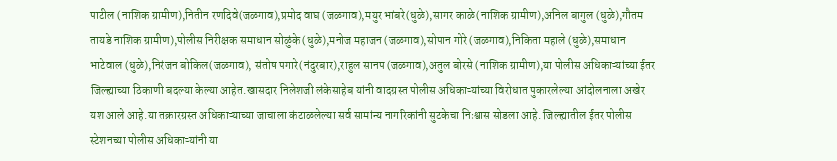पाटील (नाशिक ग्रामीण),नितीन रणदिवे(जळगाव),प्रमोद वाघ (जळगाव),मयुर भांबरे(धुळे),सागर काळे(नाशिक ग्रामीण),अनिल बागुल (धुळे),गौतम तायडे नाशिक ग्रामीण),पोलीस निरीक्षक समाधान सोळुंके (धुळे),मनोज महाजन (जळगाव),सोपान गोरे (जळगाव),निकिता महाले (धुळे),समाधान भाटेवाल (धुळे),निरंजन बोकिल(जळगाव), संतोष पगारे(नंदुरबार),राहुल सानप (जळगाव),अतुल बोरसे (नाशिक ग्रामीण),या पोलीस अधिकाऱ्यांच्या ईतर जिल्ह्याच्या ठिकाणी बदल्या केल्या आहेत.खासदार निलेशजी लंकेसाहेब यांनी वादग्रस्त पोलीस अधिकाऱ्यांच्या विरोधात पुकारलेल्या आंदोलनाला अखेर यश आले आहे.या तक्रारग्रस्त अधिकाऱ्याच्या जाचाला कंटाळलेल्या सर्व सामांन्य नागरिकांनी सुटकेचा निःश्वास सोडला आहे. जिल्ह्यातील ईतर पोलीस स्टेशनच्या पोलीस अधिकाऱ्यांनी या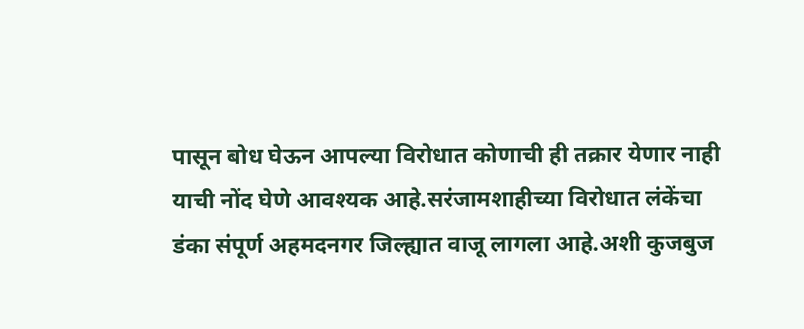पासून बोध घेऊन आपल्या विरोधात कोणाची ही तक्रार येणार नाही याची नोंद घेणे आवश्यक आहे.सरंजामशाहीच्या विरोधात लंकेंचा डंका संपूर्ण अहमदनगर जिल्ह्यात वाजू लागला आहे.अशी कुजबुज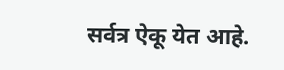सर्वत्र ऐकू येत आहे.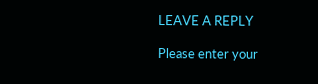LEAVE A REPLY

Please enter your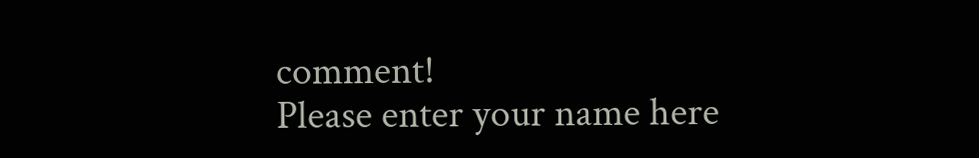comment!
Please enter your name here